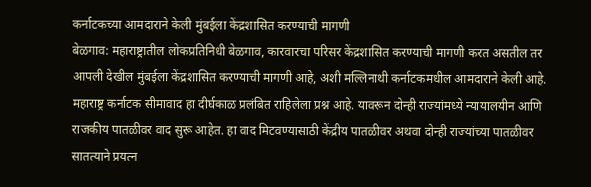कर्नाटकच्या आमदाराने केली मुंबईला केंद्रशासित करण्याची मागणी
बेळगाव: महाराष्ट्रातील लोकप्रतिनिधी बेळगाव, कारवारचा परिसर केंद्रशासित करण्याची मागणी करत असतील तर आपली देखील मुंबईला केंद्रशासित करण्याची मागणी आहे, अशी मल्लिनाथी कर्नाटकमधील आमदाराने केली आहे.
महाराष्ट्र कर्नाटक सीमावाद हा दीर्घकाळ प्रलंबित राहिलेला प्रश्न आहे. यावरून दोन्ही राज्यांमध्ये न्यायालयीन आणि राजकीय पातळीवर वाद सुरू आहेत. हा वाद मिटवण्यासाठी केंद्रीय पातळीवर अथवा दोन्ही राज्यांच्या पातळीवर सातत्याने प्रयत्न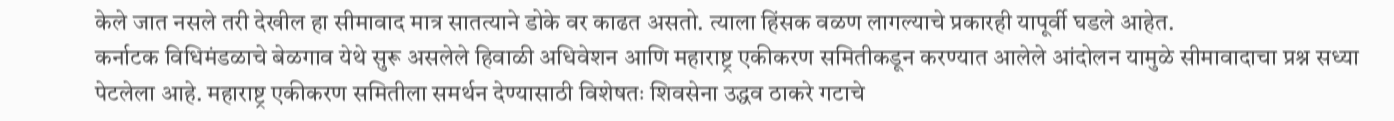केले जात नसले तरी देखील हा सीमावाद मात्र सातत्याने डोके वर काढत असतो. त्याला हिंसक वळण लागल्याचे प्रकारही यापूर्वी घडले आहेत.
कर्नाटक विधिमंडळाचे बेळगाव येथे सुरू असलेले हिवाळी अधिवेशन आणि महाराष्ट्र एकीकरण समितीकडून करण्यात आलेले आंदोलन यामुळे सीमावादाचा प्रश्न सध्या पेटलेला आहे. महाराष्ट्र एकीकरण समितीला समर्थन देण्यासाठी विशेषतः शिवसेना उद्धव ठाकरे गटाचे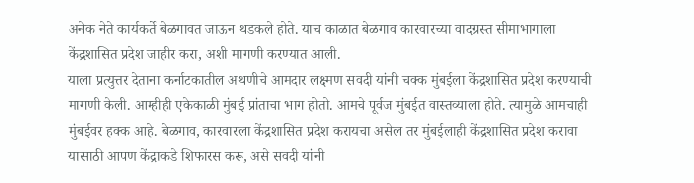अनेक नेते कार्यकर्ते बेळगावत जाऊन थडकले होते. याच काळात बेळगाव कारवारच्या वादग्रस्त सीमाभागाला केंद्रशासित प्रदेश जाहीर करा, अशी मागणी करण्यात आली.
याला प्रत्युत्तर देताना कर्नाटकातील अथणीचे आमदार लक्ष्मण सवदी यांनी चक्क मुंबईला केंद्रशासित प्रदेश करण्याची मागणी केली. आम्हीही एकेकाळी मुंबई प्रांताचा भाग होतो. आमचे पूर्वज मुंबईत वास्तव्याला होते. त्यामुळे आमचाही मुंबईवर हक्क आहे. बेळगाव, कारवारला केंद्रशासित प्रदेश करायचा असेल तर मुंबईलाही केंद्रशासित प्रदेश करावा यासाठी आपण केंद्राकडे शिफारस करू, असे सवदी यांनी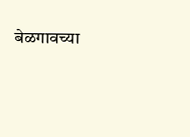बेळगावच्या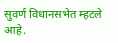सुवर्ण विधानसभेत म्हटले आहे.